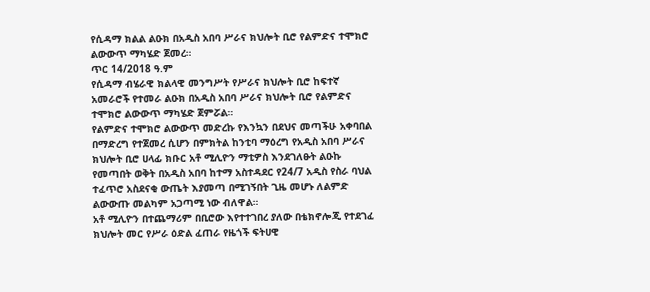የሲዳማ ክልል ልዑክ በአዲስ አበባ ሥራና ክህሎት ቢሮ የልምድና ተሞክሮ ልውውጥ ማካሄድ ጀመረ።
ጥር 14/2018 ዓ.ም
የሲዳማ ብሄራዊ ክልላዊ መንግሥት የሥራና ክህሎት ቢሮ ከፍተኛ አመራሮች የተመራ ልዑክ በአዲስ አበባ ሥራና ክህሎት ቢሮ የልምድና ተሞክሮ ልውውጥ ማካሄድ ጀምሯል።
የልምድና ተሞክሮ ልውውጥ መድረኩ የእንኳን በደህና መጣችሁ አቀባበል በማድረግ የተጀመረ ሲሆን በምክትል ከንቲባ ማዕረግ የአዲስ አበባ ሥራና ክህሎት ቢሮ ሀላፊ ክቡር አቶ ሚሊዮን ማቲዎስ እንደገለፁት ልዑኩ የመጣበት ወቅት በአዲስ አበባ ከተማ አስተዳደር የ24/7 አዲስ የስራ ባህል ተፈጥሮ አስደናቂ ውጤት እያመጣ በሚገኝበት ጊዜ መሆኑ ለልምድ ልውውጡ መልካም አጋጣሚ ነው ብለዋል።
አቶ ሚሊዮን በተጨማሪም በቢሮው እየተተገበረ ያለው በቴክኖሎጂ የተደገፈ ክህሎት መር የሥራ ዕድል ፈጠራ የዜጎች ፍትሀዊ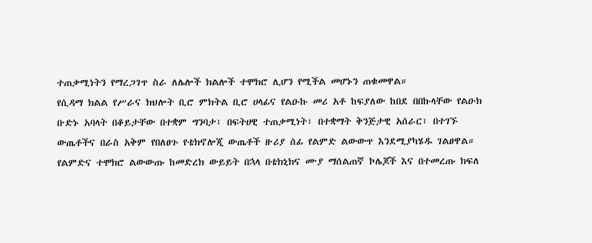ተጠቃሚነትን የማረጋገጥ ስራ ለሌሎች ክልሎች ተሞክሮ ሊሆን የሚችል መሆኑን ጠቁመዋል።
የሲዳማ ክልል የሥራና ክህሎት ቢሮ ምክትል ቢሮ ሀላፊና የልዑኩ መሪ አቶ ከፍያለው ከበደ በበኩላቸው የልዑክ ቡድኑ አባላት በቆይታቸው በተቋም ግንባታ፣ በፍትሀዊ ተጠቃሚነት፣ በተቋማት ቅንጅታዊ አሰራር፣ በተገኙ ውጤቶችና በራስ አቅም የበለፀጉ የቴክኖሎጂ ውጤቶች ዙሪያ ሰፊ የልምድ ልውውጥ እንደሚያካሄዱ ገልፀዋል።
የልምድና ተሞክሮ ልውውጡ ከመድረክ ውይይት በኋላ በቴክኒክና ሙያ ማሰልጠኛ ኮሌጆች እና በተመረጡ ክፍለ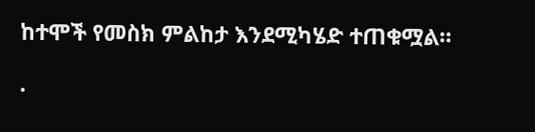ከተሞች የመስክ ምልከታ እንደሚካሄድ ተጠቁሟል።

.